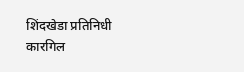शिंदखेडा प्रतिनिधी
कारगिल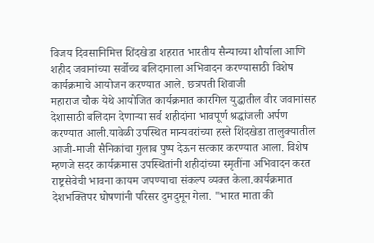विजय दिवसानिमित्त शिंदखेडा शहरात भारतीय सैन्याच्या शौर्याला आणि शहीद जवानांच्या सर्वोच्च बलिदानाला अभिवादन करण्यासाठी विशेष कार्यक्रमाचे आयोजन करण्यात आले. छत्रपती शिवाजी
महाराज चौक येथे आयोजित कार्यक्रमात कारगिल युद्धातील वीर जवानांसह देशासाठी बलिदान देणाऱ्या सर्व शहीदांना भावपूर्ण श्रद्धांजली अर्पण करण्यात आली.यावेळी उपस्थित मान्यवरांच्या हस्ते शिंदखेडा तालुक्यातील आजी-माजी सैनिकांचा गुलाब पुष्प देऊन सत्कार करण्यात आला. विशेष म्हणजे सदर कार्यक्रमास उपस्थितांनी शहीदांच्या स्मृतींना अभिवादन करत राष्ट्रसेवेची भावना कायम जपण्याचा संकल्प व्यक्त केला.कार्यक्रमात देशभक्तिपर घोषणांनी परिसर दुमदुमून गेला. "भारत माता की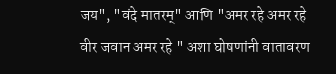जय", "वंदे मातरम्" आणि "अमर रहे अमर रहे वीर जवान अमर रहे " अशा घोषणांनी वातावरण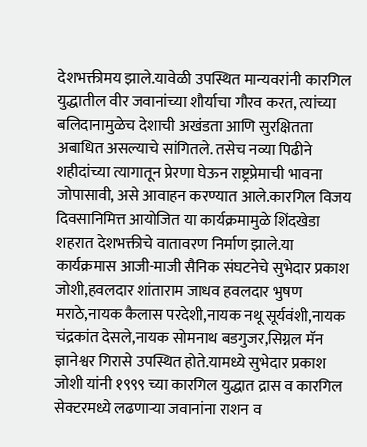देशभक्तीमय झाले.यावेळी उपस्थित मान्यवरांनी कारगिल युद्धातील वीर जवानांच्या शौर्याचा गौरव करत, त्यांच्या बलिदानामुळेच देशाची अखंडता आणि सुरक्षितता अबाधित असल्याचे सांगितले. तसेच नव्या पिढीने शहीदांच्या त्यागातून प्रेरणा घेऊन राष्ट्रप्रेमाची भावना जोपासावी, असे आवाहन करण्यात आले.कारगिल विजय दिवसानिमित्त आयोजित या कार्यक्रमामुळे शिंदखेडा शहरात देशभक्तीचे वातावरण निर्माण झाले.या कार्यक्रमास आजी-माजी सैनिक संघटनेचे सुभेदार प्रकाश जोशी,हवलदार शांताराम जाधव हवलदार भुषण मराठे,नायक कैलास परदेशी,नायक नथू सूर्यवंशी,नायक चंद्रकांत देसले,नायक सोमनाथ बडगुजर,सिग्नल मॅन ज्ञानेश्वर गिरासे उपस्थित होते.यामध्ये सुभेदार प्रकाश जोशी यांनी १९९९ च्या कारगिल युद्धात द्रास व कारगिल सेक्टरमध्ये लढणाऱ्या जवानांना राशन व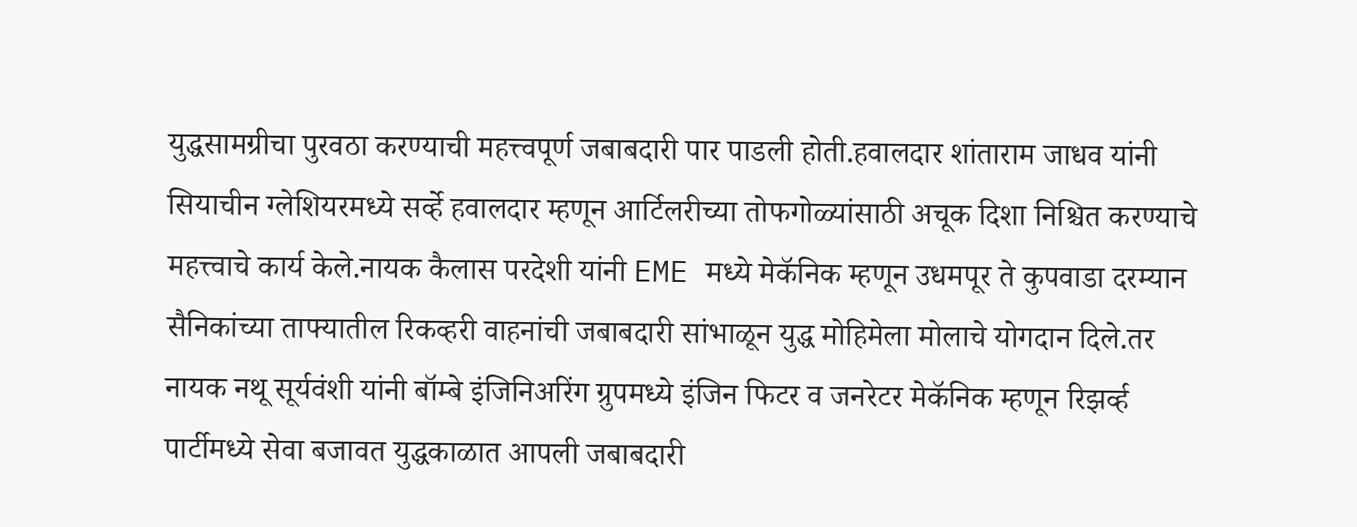युद्धसामग्रीचा पुरवठा करण्याची महत्त्वपूर्ण जबाबदारी पार पाडली होती.हवालदार शांताराम जाधव यांनी सियाचीन ग्लेशियरमध्ये सर्व्हे हवालदार म्हणून आर्टिलरीच्या तोफगोळ्यांसाठी अचूक दिशा निश्चित करण्याचे महत्त्वाचे कार्य केले.नायक कैलास परदेशी यांनी EME मध्ये मेकॅनिक म्हणून उधमपूर ते कुपवाडा दरम्यान सैनिकांच्या ताफ्यातील रिकव्हरी वाहनांची जबाबदारी सांभाळून युद्ध मोहिमेला मोलाचे योगदान दिले.तर नायक नथू सूर्यवंशी यांनी बॉम्बे इंजिनिअरिंग ग्रुपमध्ये इंजिन फिटर व जनरेटर मेकॅनिक म्हणून रिझर्व्ह पार्टीमध्ये सेवा बजावत युद्धकाळात आपली जबाबदारी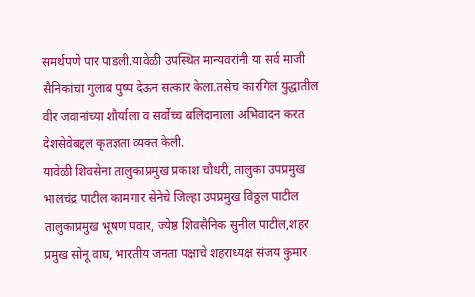समर्थपणे पार पाडली.यावेळी उपस्थित मान्यवरांनी या सर्व माजी सैनिकांचा गुलाब पुष्प देऊन सत्कार केला.तसेच कारगिल युद्धातील वीर जवानांच्या शौर्याला व सर्वोच्च बलिदानाला अभिवादन करत देशसेवेबद्दल कृतज्ञता व्यक्त केली.
यावेळी शिवसेना तालुकाप्रमुख प्रकाश चौधरी, तालुका उपप्रमुख भालचंद्र पाटील कामगार सेनेचे जिल्हा उपप्रमुख विठ्ठल पाटील तालुकाप्रमुख भूषण पवार, ज्येष्ठ शिवसैनिक सुनील पाटील,शहर प्रमुख सोनू वाघ, भारतीय जनता पक्षाचे शहराध्यक्ष संजय कुमार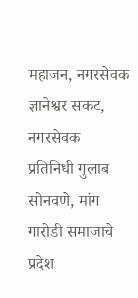महाजन, नगरसेवक ज्ञानेश्वर सकट, नगरसेवक प्रतिनिधी गुलाब सोनवणे, मांग गारोडी समाजाचे प्रदेश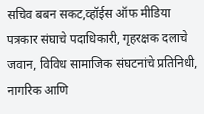सचिव बबन सकट,व्हॉईस ऑफ मीडिया पत्रकार संघाचे पदाधिकारी, गृहरक्षक दलाचे जवान, विविध सामाजिक संघटनांचे प्रतिनिधी, नागरिक आणि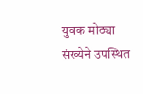युवक मोठ्या संख्येने उपस्थित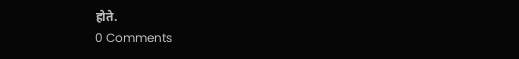होते.
0 Comments